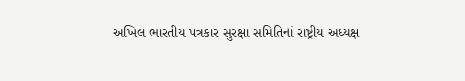અખિલ ભારતીય પત્રકાર સુરક્ષા સમિતિનાં રાષ્ટ્રીય અધ્યક્ષ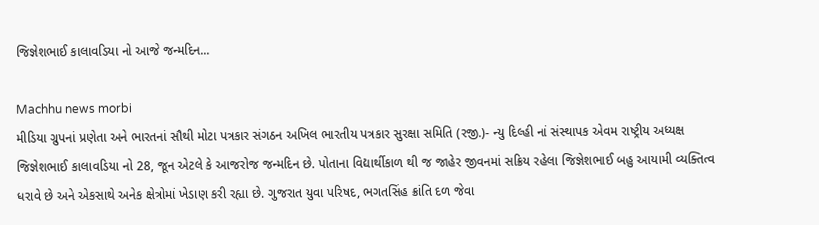જિજ્ઞેશભાઈ કાલાવડિયા નો આજે જન્મદિન...

Machhu news morbi
મીડિયા ગ્રુપનાં પ્રણેતા અને ભારતનાં સૌથી મોટા પત્રકાર સંગઠન અખિલ ભારતીય પત્રકાર સુરક્ષા સમિતિ (રજી.)- ન્યુ દિલ્હી નાં સંસ્થાપક એવમ રાષ્ટ્રીય અધ્યક્ષ જિજ્ઞેશભાઈ કાલાવડિયા નો 28, જૂન એટલે કે આજરોજ જન્મદિન છે. પોતાના વિદ્યાર્થીકાળ થી જ જાહેર જીવનમાં સક્રિય રહેલા જિજ્ઞેશભાઈ બહુ આયામી વ્યક્તિત્વ ધરાવે છે અને એકસાથે અનેક ક્ષેત્રોમાં ખેડાણ કરી રહ્યા છે. ગુજરાત યુવા પરિષદ, ભગતસિંહ ક્રાંતિ દળ જેવા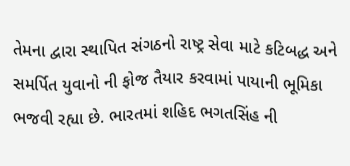તેમના દ્વારા સ્થાપિત સંગઠનો રાષ્ટ્ર સેવા માટે કટિબદ્ધ અને સમર્પિત યુવાનો ની ફોજ તૈયાર કરવામાં પાયાની ભૂમિકા ભજવી રહ્યા છે. ભારતમાં શહિદ ભગતસિંહ ની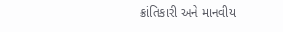ક્રાંતિકારી અને માનવીય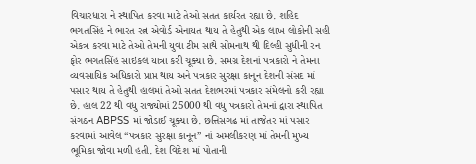વિચારધારા ને સ્થાપિત કરવા માટે તેઓ સતત કાર્યરત રહ્યા છે. શહિદ ભગતસિંહ ને ભારત રત્ન એવોર્ડ એનાયત થાય તે હેતુથી એક લાખ લોકોની સહી એકત્ર કરવા માટે તેઓ તેમની યુવા ટીમ સાથે સોમનાથ થી દિલ્હી સુધીની રન ફોર ભગતસિંહ સાઇકલ યાત્રા કરી ચૂક્યા છે. સમગ્ર દેશનાં પત્રકારો ને તેમના વ્યવસાયિક અધિકારો પ્રાપ્ત થાય અને પત્રકાર સુરક્ષા કાનૂન દેશની સંસદ માં પસાર થાય તે હેતુથી હાલમાં તેઓ સતત દેશભરમાં પત્રકાર સંમેલનો કરી રહ્યા છે. હાલ 22 થી વધુ રાજ્યોમાં 25000 થી વધુ પત્રકારો તેમનાં દ્વારા સ્થાપિત સંગઠન ABPSS માં જોડાઈ ચૂક્યા છે. છત્તિસગઢ માં તાજેતર માં પસાર કરવામાં આવેલ “પત્રકાર સુરક્ષા કાનૂન” નાં અમલીકરણ માં તેમની મુખ્ય ભૂમિકા જોવા મળી હતી. દેશ વિદેશ માં પોતાની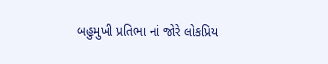બહુમુખી પ્રતિભા નાં જોરે લોકપ્રિય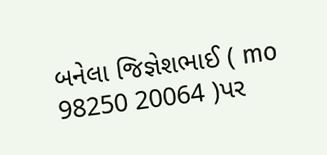બનેલા જિજ્ઞેશભાઈ ( mo 98250 20064 )પર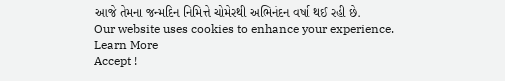આજે તેમના જન્મદિન નિમિત્તે ચોમેરથી અભિનંદન વર્ષા થઈ રહી છે.
Our website uses cookies to enhance your experience. Learn More
Accept !